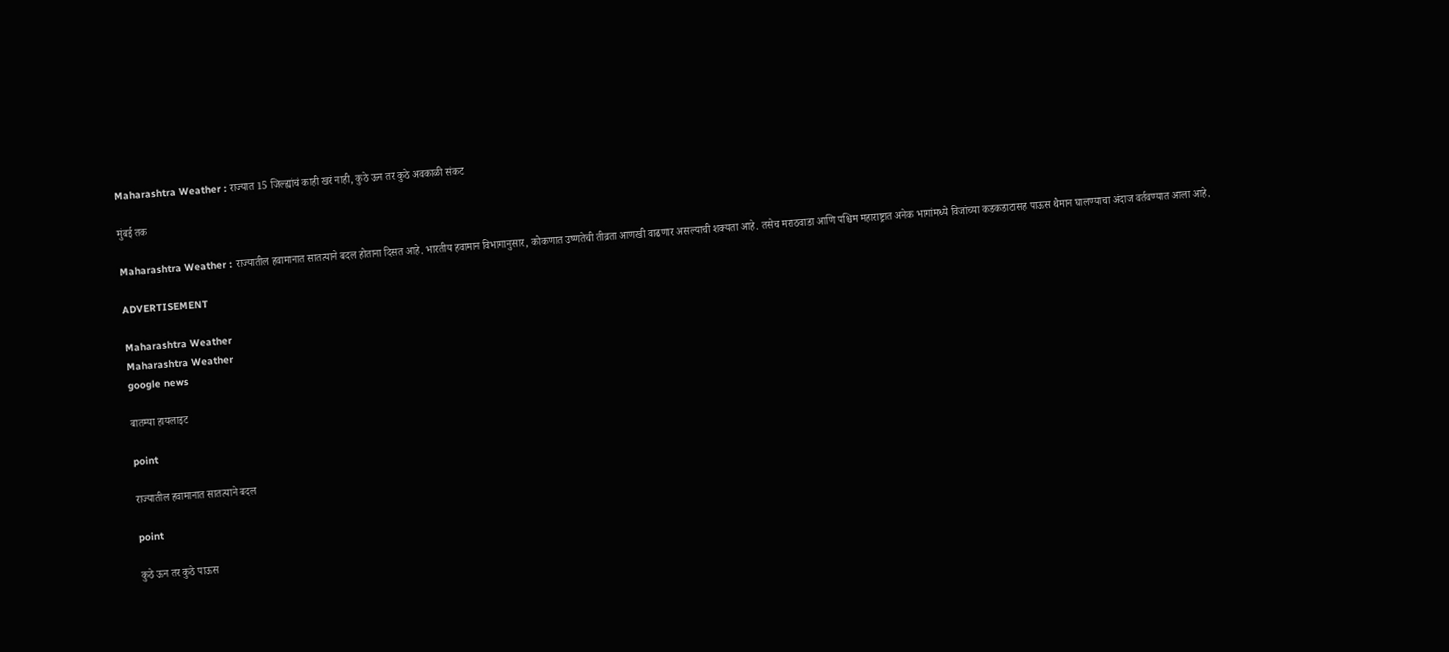Maharashtra Weather : राज्यात 15 जिल्ह्यांचं काही खरं नाही, कुठे ऊन तर कुठे अवकाळी संकट

मुंबई तक

Maharashtra Weather : राज्यातील हवामानात सातत्याने बदल होताना दिसत आहे. भारतीय हवामान विभागानुसार, कोकणात उष्णतेची तीव्रता आणखी वाढणार असल्याची शक्यता आहे. तसेच मराठवाडा आणि पश्चिम महाराष्ट्रात अनेक भागांमध्ये विजांच्या कडकडाटासह पाऊस थैमान घालण्याचा अंदाज वर्तवण्यात आला आहे.

ADVERTISEMENT

Maharashtra Weather
Maharashtra Weather
google news

बातम्या हायलाइट

point

राज्यातील हवामानात सातत्याने बदल

point

कुठे ऊन तर कुठे पाऊस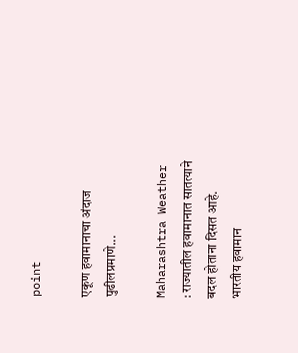point

एकूण हवामानाचा अंदाज पुढीलप्रमाणे...

Maharashtra Weather : राज्यातील हवामानात सातत्याने बदल होताना दिसत आहे. भारतीय हवामान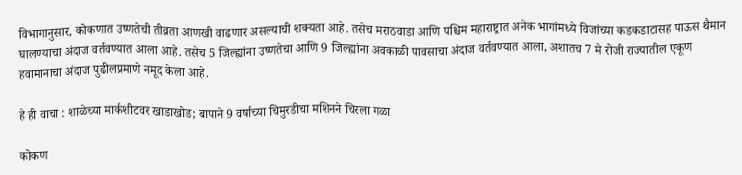विभागानुसार, कोकणात उष्णतेची तीव्रता आणखी वाढणार असल्याची शक्यता आहे. तसेच मराठवाडा आणि पश्चिम महाराष्ट्रात अनेक भागांमध्ये विजांच्या कडकडाटासह पाऊस थैमान घालण्याचा अंदाज वर्तवण्यात आला आहे. तसेच 5 जिल्ह्यांना उष्णतेचा आणि 9 जिल्ह्यांना अवकाळी पावसाचा अंदाज वर्तवण्यात आला, अशातच 7 मे रोजी राज्यातील एकूण हवामानाचा अंदाज पुढीलप्रमाणे नमूद केला आहे.

हे ही वाचा : शाळेच्या मार्कशीटवर खाडाखोड; बापाने 9 वर्षाच्या चिमुरडीचा मशिनने चिरला गळा

कोकण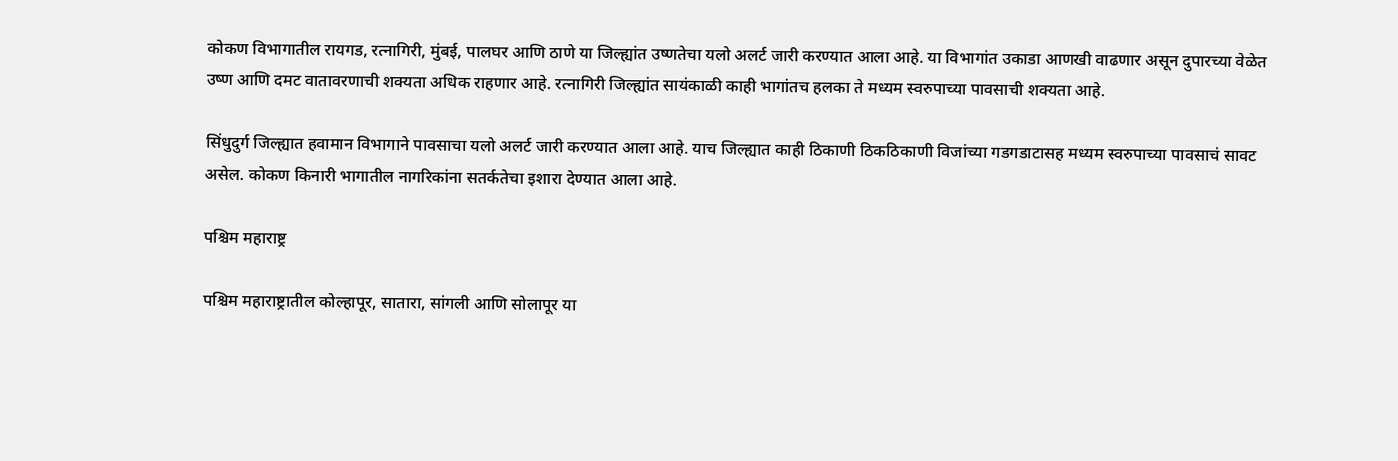कोकण विभागातील रायगड, रत्नागिरी, मुंबई, पालघर आणि ठाणे या जिल्ह्यांत उष्णतेचा यलो अलर्ट जारी करण्यात आला आहे. या विभागांत उकाडा आणखी वाढणार असून दुपारच्या वेळेत उष्ण आणि दमट वातावरणाची शक्यता अधिक राहणार आहे. रत्नागिरी जिल्ह्यांत सायंकाळी काही भागांतच हलका ते मध्यम स्वरुपाच्या पावसाची शक्यता आहे.

सिंधुदुर्ग जिल्ह्यात हवामान विभागाने पावसाचा यलो अलर्ट जारी करण्यात आला आहे. याच जिल्ह्यात काही ठिकाणी ठिकठिकाणी विजांच्या गडगडाटासह मध्यम स्वरुपाच्या पावसाचं सावट असेल. कोकण किनारी भागातील नागरिकांना सतर्कतेचा इशारा देण्यात आला आहे.

पश्चिम महाराष्ट्र

पश्चिम महाराष्ट्रातील कोल्हापूर, सातारा, सांगली आणि सोलापूर या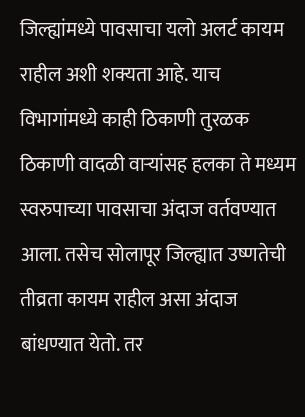जिल्ह्यांमध्ये पावसाचा यलो अलर्ट कायम राहील अशी शक्यता आहे. याच विभागांमध्ये काही ठिकाणी तुरळक ठिकाणी वादळी वाऱ्यांसह हलका ते मध्यम स्वरुपाच्या पावसाचा अंदाज वर्तवण्यात आला. तसेच सोलापूर जिल्ह्यात उष्णतेची तीव्रता कायम राहील असा अंदाज बांधण्यात येतो. तर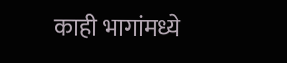काही भागांमध्ये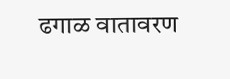ढगाळ वातावरण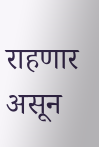राहणार असून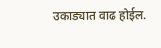उकाड्यात वाढ होईल.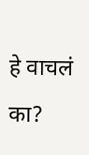हे वाचलं का?